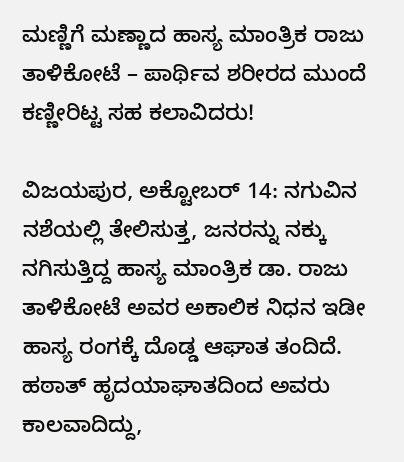ಮಣ್ಣಿಗೆ ಮಣ್ಣಾದ ಹಾಸ್ಯ ಮಾಂತ್ರಿಕ ರಾಜು ತಾಳಿಕೋಟೆ – ಪಾರ್ಥಿವ ಶರೀರದ ಮುಂದೆ ಕಣ್ಣೀರಿಟ್ಟ ಸಹ ಕಲಾವಿದರು!

ವಿಜಯಪುರ, ಅಕ್ಟೋಬರ್ 14: ನಗುವಿನ ನಶೆಯಲ್ಲಿ ತೇಲಿಸುತ್ತ, ಜನರನ್ನು ನಕ್ಕು ನಗಿಸುತ್ತಿದ್ದ ಹಾಸ್ಯ ಮಾಂತ್ರಿಕ ಡಾ. ರಾಜು ತಾಳಿಕೋಟೆ ಅವರ ಅಕಾಲಿಕ ನಿಧನ ಇಡೀ ಹಾಸ್ಯ ರಂಗಕ್ಕೆ ದೊಡ್ಡ ಆಘಾತ ತಂದಿದೆ. ಹಠಾತ್ ಹೃದಯಾಘಾತದಿಂದ ಅವರು ಕಾಲವಾದಿದ್ದು,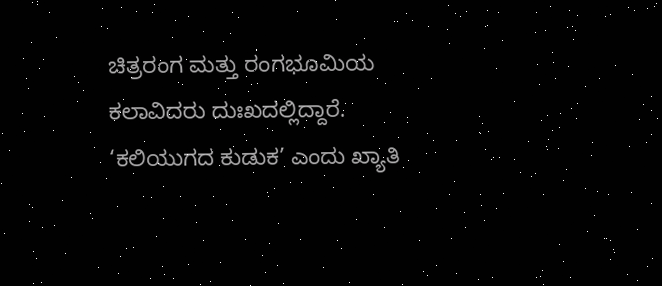ಚಿತ್ರರಂಗ ಮತ್ತು ರಂಗಭೂಮಿಯ ಕಲಾವಿದರು ದುಃಖದಲ್ಲಿದ್ದಾರೆ. ‘ಕಲಿಯುಗದ ಕುಡುಕ’ ಎಂದು ಖ್ಯಾತಿ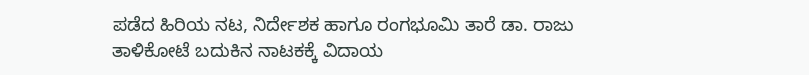ಪಡೆದ ಹಿರಿಯ ನಟ, ನಿರ್ದೇಶಕ ಹಾಗೂ ರಂಗಭೂಮಿ ತಾರೆ ಡಾ. ರಾಜು ತಾಳಿಕೋಟೆ ಬದುಕಿನ ನಾಟಕಕ್ಕೆ ವಿದಾಯ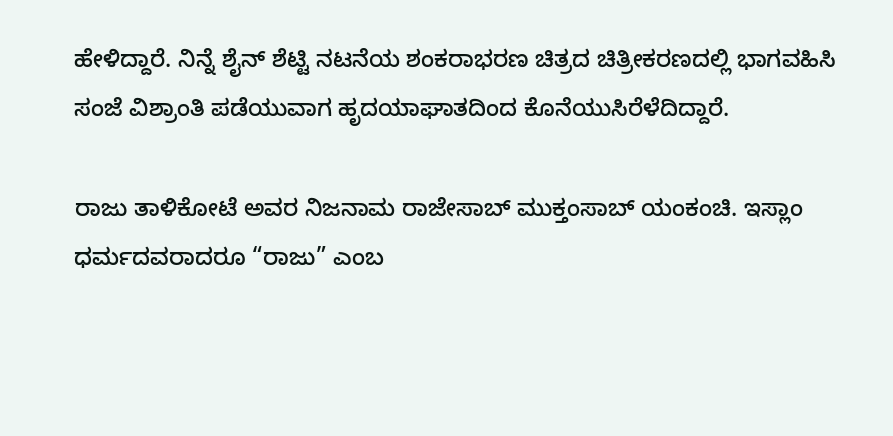ಹೇಳಿದ್ದಾರೆ. ನಿನ್ನೆ ಶೈನ್ ಶೆಟ್ಟಿ ನಟನೆಯ ಶಂಕರಾಭರಣ ಚಿತ್ರದ ಚಿತ್ರೀಕರಣದಲ್ಲಿ ಭಾಗವಹಿಸಿ ಸಂಜೆ ವಿಶ್ರಾಂತಿ ಪಡೆಯುವಾಗ ಹೃದಯಾಘಾತದಿಂದ ಕೊನೆಯುಸಿರೆಳೆದಿದ್ದಾರೆ.

ರಾಜು ತಾಳಿಕೋಟೆ ಅವರ ನಿಜನಾಮ ರಾಜೇಸಾಬ್ ಮುಕ್ತಂಸಾಬ್ ಯಂಕಂಚಿ. ಇಸ್ಲಾಂ ಧರ್ಮದವರಾದರೂ “ರಾಜು” ಎಂಬ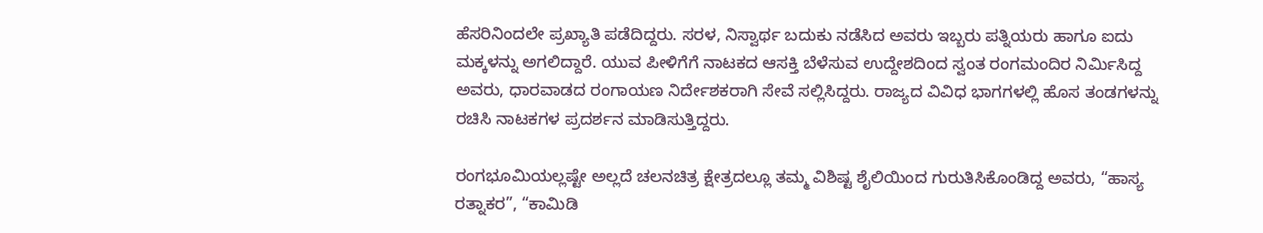ಹೆಸರಿನಿಂದಲೇ ಪ್ರಖ್ಯಾತಿ ಪಡೆದಿದ್ದರು. ಸರಳ, ನಿಸ್ವಾರ್ಥ ಬದುಕು ನಡೆಸಿದ ಅವರು ಇಬ್ಬರು ಪತ್ನಿಯರು ಹಾಗೂ ಐದು ಮಕ್ಕಳನ್ನು ಅಗಲಿದ್ದಾರೆ. ಯುವ ಪೀಳಿಗೆಗೆ ನಾಟಕದ ಆಸಕ್ತಿ ಬೆಳೆಸುವ ಉದ್ದೇಶದಿಂದ ಸ್ವಂತ ರಂಗಮಂದಿರ ನಿರ್ಮಿಸಿದ್ದ ಅವರು, ಧಾರವಾಡದ ರಂಗಾಯಣ ನಿರ್ದೇಶಕರಾಗಿ ಸೇವೆ ಸಲ್ಲಿಸಿದ್ದರು. ರಾಜ್ಯದ ವಿವಿಧ ಭಾಗಗಳಲ್ಲಿ ಹೊಸ ತಂಡಗಳನ್ನು ರಚಿಸಿ ನಾಟಕಗಳ ಪ್ರದರ್ಶನ ಮಾಡಿಸುತ್ತಿದ್ದರು.

ರಂಗಭೂಮಿಯಲ್ಲಷ್ಟೇ ಅಲ್ಲದೆ ಚಲನಚಿತ್ರ ಕ್ಷೇತ್ರದಲ್ಲೂ ತಮ್ಮ ವಿಶಿಷ್ಟ ಶೈಲಿಯಿಂದ ಗುರುತಿಸಿಕೊಂಡಿದ್ದ ಅವರು, “ಹಾಸ್ಯ ರತ್ನಾಕರ”, “ಕಾಮಿಡಿ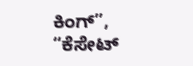ಕಿಂಗ್”, “ಕೆಸೇಟ್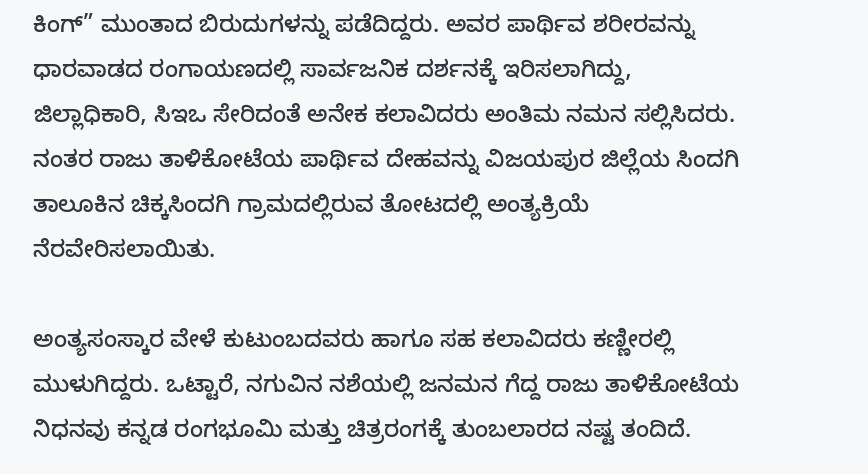ಕಿಂಗ್” ಮುಂತಾದ ಬಿರುದುಗಳನ್ನು ಪಡೆದಿದ್ದರು. ಅವರ ಪಾರ್ಥಿವ ಶರೀರವನ್ನು ಧಾರವಾಡದ ರಂಗಾಯಣದಲ್ಲಿ ಸಾರ್ವಜನಿಕ ದರ್ಶನಕ್ಕೆ ಇರಿಸಲಾಗಿದ್ದು, ಜಿಲ್ಲಾಧಿಕಾರಿ, ಸಿಇಒ ಸೇರಿದಂತೆ ಅನೇಕ ಕಲಾವಿದರು ಅಂತಿಮ ನಮನ ಸಲ್ಲಿಸಿದರು. ನಂತರ ರಾಜು ತಾಳಿಕೋಟೆಯ ಪಾರ್ಥಿವ ದೇಹವನ್ನು ವಿಜಯಪುರ ಜಿಲ್ಲೆಯ ಸಿಂದಗಿ ತಾಲೂಕಿನ ಚಿಕ್ಕಸಿಂದಗಿ ಗ್ರಾಮದಲ್ಲಿರುವ ತೋಟದಲ್ಲಿ ಅಂತ್ಯಕ್ರಿಯೆ ನೆರವೇರಿಸಲಾಯಿತು.

ಅಂತ್ಯಸಂಸ್ಕಾರ ವೇಳೆ ಕುಟುಂಬದವರು ಹಾಗೂ ಸಹ ಕಲಾವಿದರು ಕಣ್ಣೀರಲ್ಲಿ ಮುಳುಗಿದ್ದರು. ಒಟ್ಟಾರೆ, ನಗುವಿನ ನಶೆಯಲ್ಲಿ ಜನಮನ ಗೆದ್ದ ರಾಜು ತಾಳಿಕೋಟೆಯ ನಿಧನವು ಕನ್ನಡ ರಂಗಭೂಮಿ ಮತ್ತು ಚಿತ್ರರಂಗಕ್ಕೆ ತುಂಬಲಾರದ ನಷ್ಟ ತಂದಿದೆ.